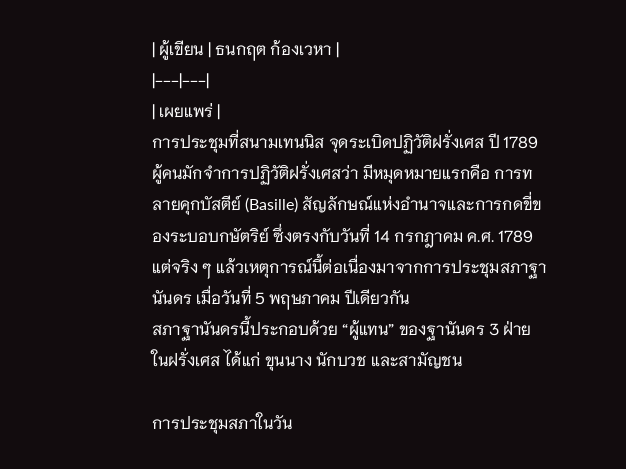| ผู้เขียน | ธนกฤต ก้องเวหา |
|---|---|
| เผยแพร่ |
การประชุมที่สนามเทนนิส จุดระเบิดปฏิวัติฝรั่งเศส ปี 1789
ผู้คนมักจำการปฏิวัติฝรั่งเศสว่า มีหมุดหมายแรกคือ การทลายคุกบัสตีย์ (Basille) สัญลักษณ์แห่งอำนาจและการกดขี่ของระบอบกษัตริย์ ซึ่งตรงกับวันที่ 14 กรกฎาคม ค.ศ. 1789 แต่จริง ๆ แล้วเหตุการณ์นี้ต่อเนื่องมาจากการประชุมสภาฐานันดร เมื่อวันที่ 5 พฤษภาคม ปีเดียวกัน
สภาฐานันดรนี้ประกอบด้วย “ผู้แทน” ของฐานันดร 3 ฝ่ายในฝรั่งเศส ได้แก่ ขุนนาง นักบวช และสามัญชน

การประชุมสภาในวัน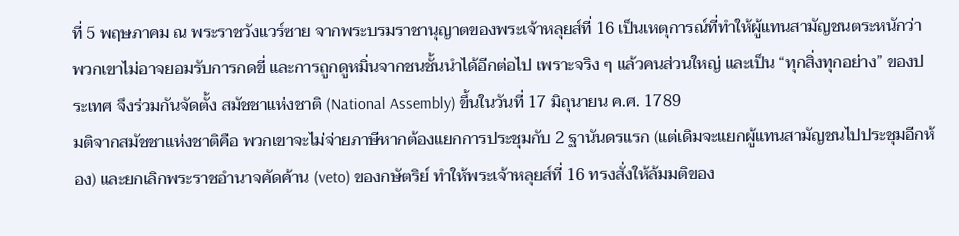ที่ 5 พฤษภาคม ณ พระราชวังแวร์ซาย จากพระบรมราชานุญาตของพระเจ้าหลุยส์ที่ 16 เป็นเหตุการณ์ที่ทำให้ผู้แทนสามัญชนตระหนักว่า พวกเขาไม่อาจยอมรับการกดขี่ และการถูกดูหมิ่นจากชนชั้นนำได้อีกต่อไป เพราะจริง ๆ แล้วคนส่วนใหญ่ และเป็น “ทุกสิ่งทุกอย่าง” ของประเทศ จึงร่วมกันจัดตั้ง สมัชชาแห่งชาติ (National Assembly) ขึ้นในวันที่ 17 มิถุนายน ค.ศ. 1789
มติจากสมัชชาแห่งชาติคือ พวกเขาจะไม่จ่ายภาษีหากต้องแยกการประชุมกับ 2 ฐานันดรแรก (แต่เดิมจะแยกผู้แทนสามัญชนไปประชุมอีกห้อง) และยกเลิกพระราชอำนาจคัดค้าน (veto) ของกษัตริย์ ทำให้พระเจ้าหลุยส์ที่ 16 ทรงสั่งให้ล้มมติของ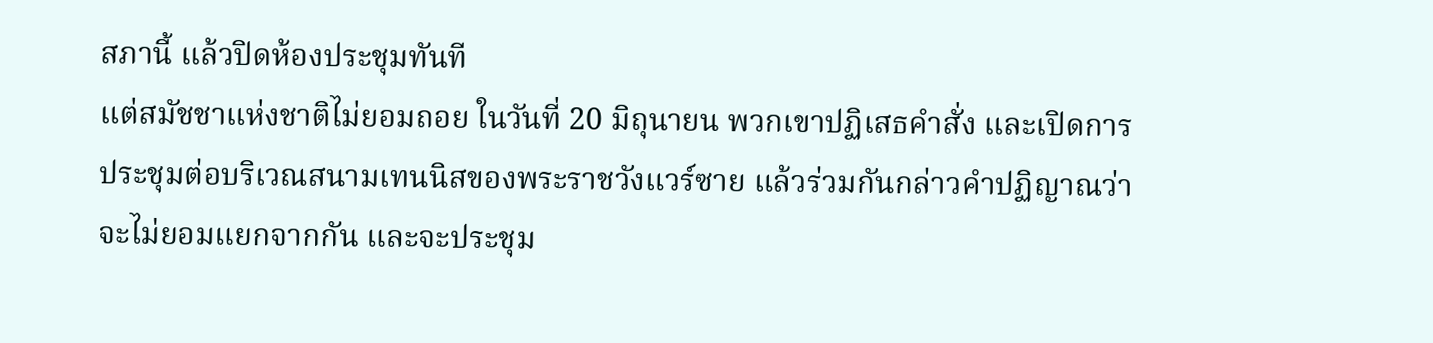สภานี้ แล้วปิดห้องประชุมทันที
แต่สมัชชาแห่งชาติไม่ยอมถอย ในวันที่ 20 มิถุนายน พวกเขาปฏิเสธคำสั่ง และเปิดการประชุมต่อบริเวณสนามเทนนิสของพระราชวังแวร์ซาย แล้วร่วมกันกล่าวคำปฏิญาณว่า จะไม่ยอมแยกจากกัน และจะประชุม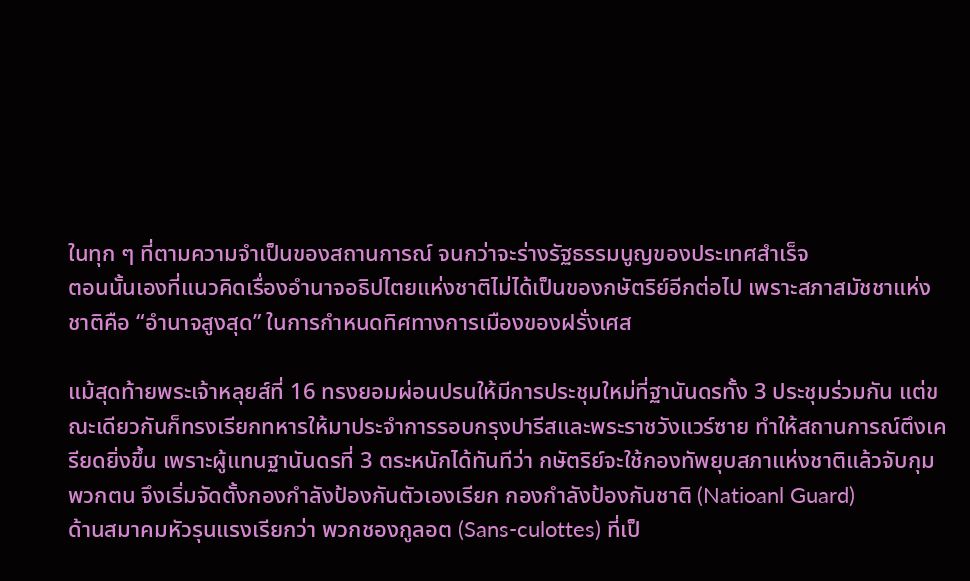ในทุก ๆ ที่ตามความจำเป็นของสถานการณ์ จนกว่าจะร่างรัฐธรรมนูญของประเทศสำเร็จ
ตอนนั้นเองที่แนวคิดเรื่องอำนาจอธิปไตยแห่งชาติไม่ได้เป็นของกษัตริย์อีกต่อไป เพราะสภาสมัชชาแห่งชาติคือ “อำนาจสูงสุด” ในการกำหนดทิศทางการเมืองของฝรั่งเศส

แม้สุดท้ายพระเจ้าหลุยส์ที่ 16 ทรงยอมผ่อนปรนให้มีการประชุมใหม่ที่ฐานันดรทั้ง 3 ประชุมร่วมกัน แต่ขณะเดียวกันก็ทรงเรียกทหารให้มาประจำการรอบกรุงปารีสและพระราชวังแวร์ซาย ทำให้สถานการณ์ตึงเครียดยิ่งขึ้น เพราะผู้แทนฐานันดรที่ 3 ตระหนักได้ทันทีว่า กษัตริย์จะใช้กองทัพยุบสภาแห่งชาติแล้วจับกุมพวกตน จึงเริ่มจัดตั้งกองกำลังป้องกันตัวเองเรียก กองกำลังป้องกันชาติ (Natioanl Guard)
ด้านสมาคมหัวรุนแรงเรียกว่า พวกชองกูลอต (Sans-culottes) ที่เป็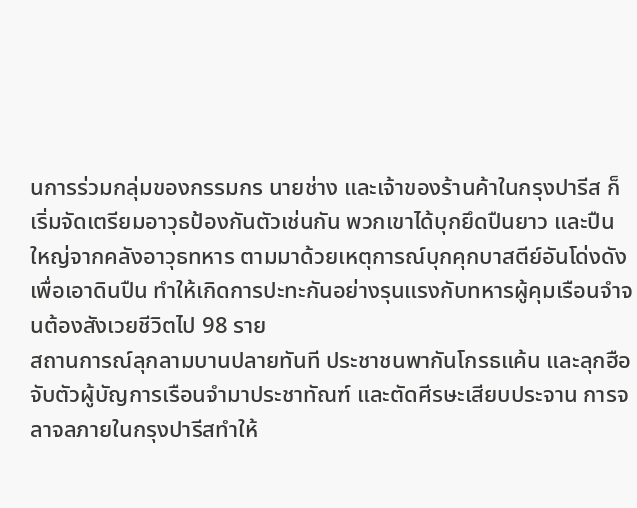นการร่วมกลุ่มของกรรมกร นายช่าง และเจ้าของร้านค้าในกรุงปารีส ก็เริ่มจัดเตรียมอาวุธป้องกันตัวเช่นกัน พวกเขาได้บุกยึดปืนยาว และปืนใหญ่จากคลังอาวุธทหาร ตามมาด้วยเหตุการณ์บุกคุกบาสตีย์อันโด่งดังเพื่อเอาดินปืน ทำให้เกิดการปะทะกันอย่างรุนแรงกับทหารผู้คุมเรือนจำจนต้องสังเวยชีวิตไป 98 ราย
สถานการณ์ลุกลามบานปลายทันที ประชาชนพากันโกรธแค้น และลุกฮือจับตัวผู้บัญการเรือนจำมาประชาทัณฑ์ และตัดศีรษะเสียบประจาน การจลาจลภายในกรุงปารีสทำให้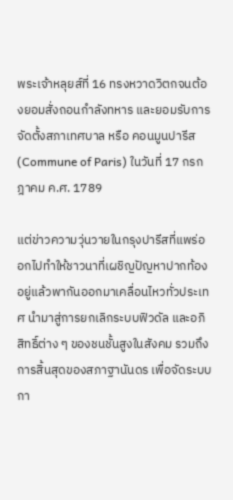พระเจ้าหลุยส์ที่ 16 ทรงหวาดวิตกจนต้องยอมสั่งถอนกำลังทหาร และยอมรับการจัดตั้งสภาเทศบาล หรือ คอนมูนปารีส (Commune of Paris) ในวันที่ 17 กรกฎาคม ค.ศ. 1789

แต่ข่าวความวุ่นวายในกรุงปารีสที่แพร่ออกไปทำให้ชาวนาที่เผชิญปัญหาปากท้องอยู่แล้วพากันออกมาเคลื่อนไหวทั่วประเทศ นำมาสู่การยกเลิกระบบฟิวดัล และอภิสิทธิ์ต่าง ๆ ของชนชั้นสูงในสังคม รวมถึงการสิ้นสุดของสภาฐานันดร เพื่อจัดระบบกา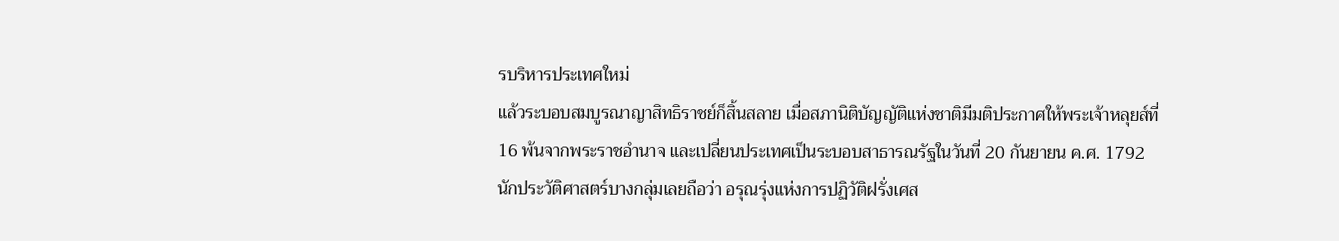รบริหารประเทศใหม่
แล้วระบอบสมบูรณาญาสิทธิราชย์ก็สิ้นสลาย เมื่อสภานิติบัญญัติแห่งชาติมีมติประกาศให้พระเจ้าหลุยส์ที่ 16 พ้นจากพระราชอำนาจ และเปลี่ยนประเทศเป็นระบอบสาธารณรัฐในวันที่ 20 กันยายน ค.ศ. 1792
นักประวัติศาสตร์บางกลุ่มเลยถือว่า อรุณรุ่งแห่งการปฏิวัติฝรั่งเศส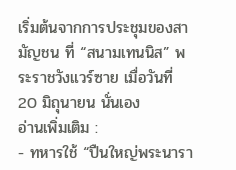เริ่มต้นจากการประชุมของสามัญชน ที่ “สนามเทนนิส” พระราชวังแวร์ซาย เมื่อวันที่ 20 มิถุนายน นั่นเอง
อ่านเพิ่มเติม :
- ทหารใช้ “ปืนใหญ่พระนารา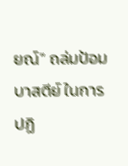ยณ์” ถล่มป้อมบาสตีย์ ในการปฏิ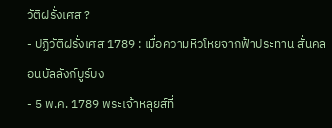วัติฝรั่งเศส ?
- ปฏิวัติฝรั่งเศส 1789 : เมื่อความหิวโหยจากฟ้าประทาน สั่นคลอนบัลลังก์บูร์บง
- 5 พ.ค. 1789 พระเจ้าหลุยส์ที่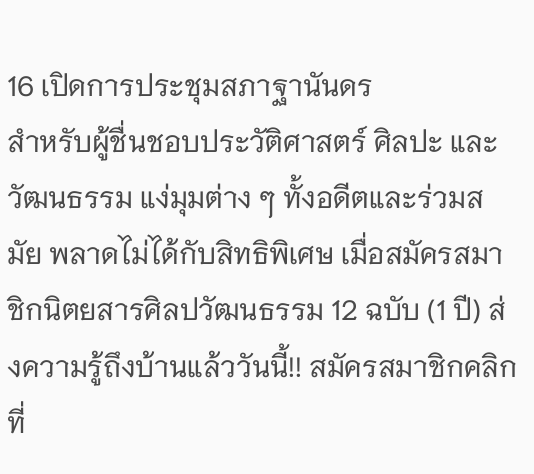16 เปิดการประชุมสภาฐานันดร
สำหรับผู้ชื่นชอบประวัติศาสตร์ ศิลปะ และวัฒนธรรม แง่มุมต่าง ๆ ทั้งอดีตและร่วมสมัย พลาดไม่ได้กับสิทธิพิเศษ เมื่อสมัครสมาชิกนิตยสารศิลปวัฒนธรรม 12 ฉบับ (1 ปี) ส่งความรู้ถึงบ้านแล้ววันนี้!! สมัครสมาชิกคลิกที่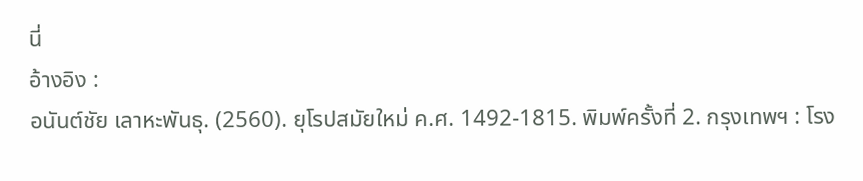นี่
อ้างอิง :
อนันต์ชัย เลาหะพันธุ. (2560). ยุโรปสมัยใหม่ ค.ศ. 1492-1815. พิมพ์ครั้งที่ 2. กรุงเทพฯ : โรง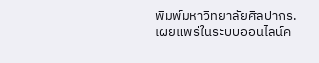พิมพ์มหาวิทยาลัยศิลปากร.
เผยแพร่ในระบบออนไลน์ค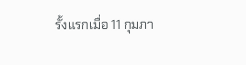รั้งแรกเมื่อ 11 กุมภา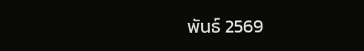พันธ์ 2569